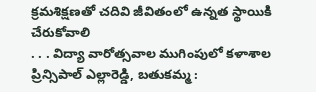క్రమశిక్షణతో చదివి జీవితంలో ఉన్నత స్థాయికి చేరుకోవాలి
. . . విద్యా వారోత్సవాల ముగింపులో కళాశాల ప్రిన్సిపాల్ ఎల్లారెడ్డి, బతుకమ్మ :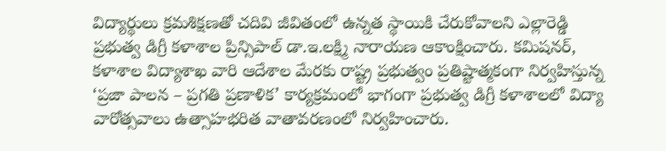విద్యార్థులు క్రమశిక్షణతో చదివి జీవితంలో ఉన్నత స్థాయికి చేరుకోవాలని ఎల్లారెడ్డి ప్రభుత్వ డిగ్రీ కళాశాల ప్రిన్సిపాల్ డా.ఇ.లక్ష్మి నారాయణ ఆకాంక్షించారు. కమిషనర్, కళాశాల విద్యాశాఖ వారి ఆదేశాల మేరకు రాష్ట్ర ప్రభుత్వం ప్రతిష్టాత్మకంగా నిర్వహిస్తున్న ‘ప్రజా పాలన – ప్రగతి ప్రణాళిక’ కార్యక్రమంలో భాగంగా ప్రభుత్వ డిగ్రీ కళాశాలలో విద్యా వారోత్సవాలు ఉత్సాహభరిత వాతావరణంలో నిర్వహించారు.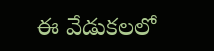ఈ వేడుకలలో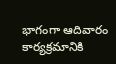భాగంగా ఆదివారం కార్యక్రమానికి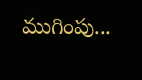ముగింపు...